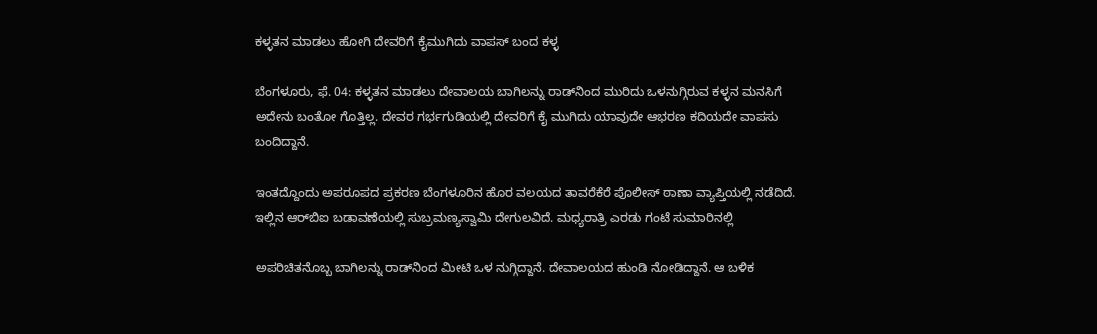ಕಳ್ಳತನ ಮಾಡಲು ಹೋಗಿ ದೇವರಿಗೆ ಕೈಮುಗಿದು ವಾಪಸ್ ಬಂದ ಕಳ್ಳ

ಬೆಂಗಳೂರು, ಫೆ. 04: ಕಳ್ಳತನ ಮಾಡಲು ದೇವಾಲಯ ಬಾಗಿಲನ್ನು ರಾಡ್‌ನಿಂದ ಮುರಿದು ಒಳನುಗ್ಗಿರುವ ಕಳ್ಳನ ಮನಸಿಗೆ ಅದೇನು ಬಂತೋ ಗೊತ್ತಿಲ್ಲ. ದೇವರ ಗರ್ಭಗುಡಿಯಲ್ಲಿ ದೇವರಿಗೆ ಕೈ ಮುಗಿದು ಯಾವುದೇ ಆಭರಣ ಕದಿಯದೇ ವಾಪಸು ಬಂದಿದ್ದಾನೆ.

ಇಂತದ್ದೊಂದು ಅಪರೂಪದ ಪ್ರಕರಣ ಬೆಂಗಳೂರಿನ ಹೊರ ವಲಯದ ತಾವರೆಕೆರೆ ಪೊಲೀಸ್ ಠಾಣಾ ವ್ಯಾಪ್ತಿಯಲ್ಲಿ ನಡೆದಿದೆ. ಇಲ್ಲಿನ ಆರ್‌ಬಿಐ ಬಡಾವಣೆಯಲ್ಲಿ ಸುಬ್ರಮಣ್ಯಸ್ವಾಮಿ ದೇಗುಲವಿದೆ. ಮಧ್ಯರಾತ್ರಿ ಎರಡು ಗಂಟೆ ಸುಮಾರಿನಲ್ಲಿ

ಅಪರಿಚಿತನೊಬ್ಬ ಬಾಗಿಲನ್ನು ರಾಡ್‌ನಿಂದ ಮೀಟಿ ಒಳ ನುಗ್ಗಿದ್ದಾನೆ. ದೇವಾಲಯದ ಹುಂಡಿ ನೋಡಿದ್ದಾನೆ. ಆ ಬಳಿಕ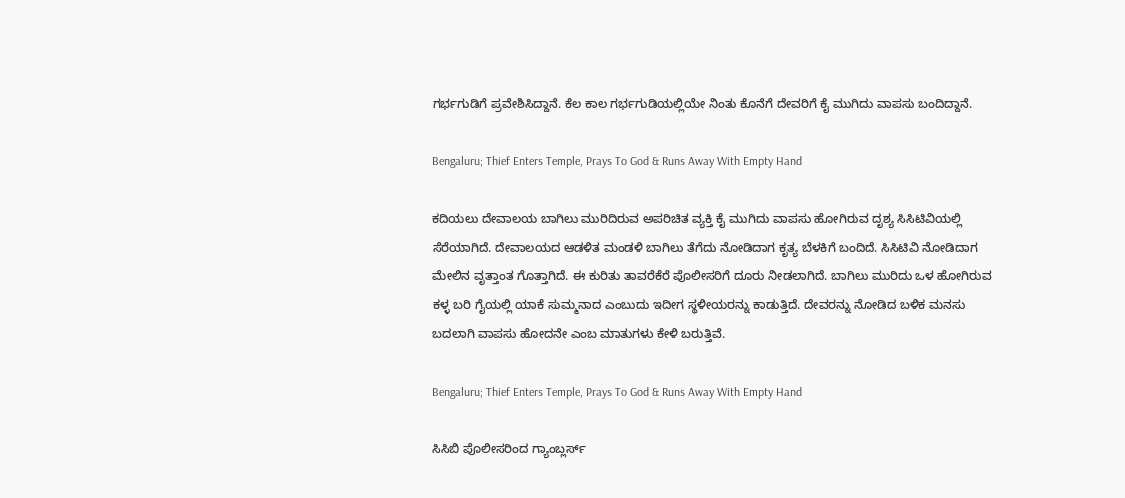ಗರ್ಭಗುಡಿಗೆ ಪ್ರವೇಶಿಸಿದ್ದಾನೆ. ಕೆಲ ಕಾಲ ಗರ್ಭಗುಡಿಯಲ್ಲಿಯೇ ನಿಂತು ಕೊನೆಗೆ ದೇವರಿಗೆ ಕೈ ಮುಗಿದು ವಾಪಸು ಬಂದಿದ್ದಾನೆ.

Bengaluru; Thief Enters Temple, Prays To God & Runs Away With Empty Hand

ಕದಿಯಲು ದೇವಾಲಯ ಬಾಗಿಲು ಮುರಿದಿರುವ ಅಪರಿಚಿತ ವ್ಯಕ್ತಿ ಕೈ ಮುಗಿದು ವಾಪಸು ಹೋಗಿರುವ ದೃಶ್ಯ ಸಿಸಿಟಿವಿಯಲ್ಲಿ ಸೆರೆಯಾಗಿದೆ. ದೇವಾಲಯದ ಆಡಳಿತ ಮಂಡಳಿ ಬಾಗಿಲು ತೆಗೆದು ನೋಡಿದಾಗ ಕೃತ್ಯ ಬೆಳಕಿಗೆ ಬಂದಿದೆ. ಸಿಸಿಟಿವಿ ನೋಡಿದಾಗ ಮೇಲಿನ ವೃತ್ತಾಂತ ಗೊತ್ತಾಗಿದೆ. ಈ ಕುರಿತು ತಾವರೆಕೆರೆ ಪೊಲೀಸರಿಗೆ ದೂರು ನೀಡಲಾಗಿದೆ. ಬಾಗಿಲು ಮುರಿದು ಒಳ ಹೋಗಿರುವ ಕಳ್ಳ ಬರಿ ಗೈಯಲ್ಲಿ ಯಾಕೆ ಸುಮ್ಮನಾದ ಎಂಬುದು ಇದೀಗ ಸ್ಥಳೀಯರನ್ನು ಕಾಡುತ್ತಿದೆ. ದೇವರನ್ನು ನೋಡಿದ ಬಳಿಕ ಮನಸು ಬದಲಾಗಿ ವಾಪಸು ಹೋದನೇ ಎಂಬ ಮಾತುಗಳು ಕೇಳಿ ಬರುತ್ತಿವೆ.

Bengaluru; Thief Enters Temple, Prays To God & Runs Away With Empty Hand

ಸಿಸಿಬಿ ಪೊಲೀಸರಿಂದ ಗ್ಯಾಂಬ್ಲರ್ಸ್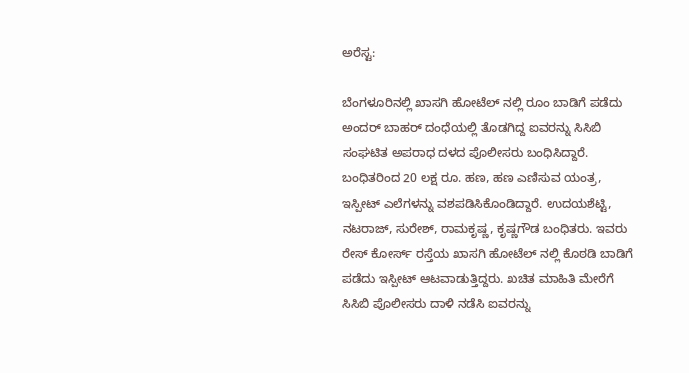ಅರೆಸ್ಟ:

ಬೆಂಗಳೂರಿನಲ್ಲಿ ಖಾಸಗಿ ಹೋಟೆಲ್ ನಲ್ಲಿ ರೂಂ ಬಾಡಿಗೆ ಪಡೆದು ಅಂದರ್ ಬಾಹರ್ ದಂಧೆಯಲ್ಲಿ ತೊಡಗಿದ್ದ ಐವರನ್ನು ಸಿಸಿಬಿ ಸಂಘಟಿತ ಅಪರಾಧ ದಳದ ಪೊಲೀಸರು ಬಂಧಿಸಿದ್ದಾರೆ. ಬಂಧಿತರಿಂದ 20 ಲಕ್ಷ ರೂ. ಹಣ, ಹಣ ಎಣಿಸುವ ಯಂತ್ರ, ಇಸ್ಪೀಟ್ ಎಲೆಗಳನ್ನು ವಶಪಡಿಸಿಕೊಂಡಿದ್ದಾರೆ. ಉದಯಶೆಟ್ಟಿ, ನಟರಾಜ್, ಸುರೇಶ್, ರಾಮಕೃಷ್ಣ, ಕೃಷ್ಣಗೌಡ ಬಂಧಿತರು. ಇವರು ರೇಸ್ ಕೋರ್ಸ್ ರಸ್ತೆಯ ಖಾಸಗಿ ಹೋಟೆಲ್ ನಲ್ಲಿ ಕೊಠಡಿ ಬಾಡಿಗೆ ಪಡೆದು ಇಸ್ಪೀಟ್ ಆಟವಾಡುತ್ತಿದ್ದರು. ಖಚಿತ ಮಾಹಿತಿ ಮೇರೆಗೆ ಸಿಸಿಬಿ ಪೊಲೀಸರು ದಾಳಿ ನಡೆಸಿ ಐವರನ್ನು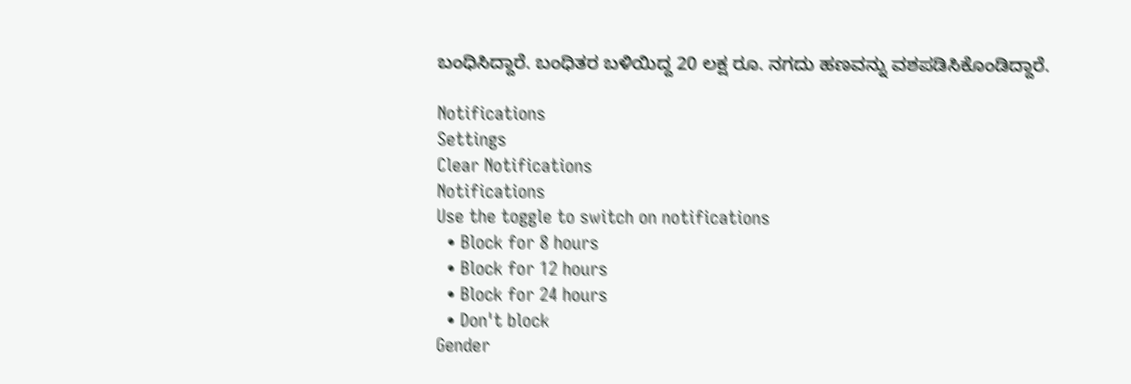ಬಂಧಿಸಿದ್ದಾರೆ. ಬಂಧಿತರ ಬಳಿಯಿದ್ದ 20 ಲಕ್ಷ ರೂ. ನಗದು ಹಣವನ್ನು ವಶಪಡಿಸಿಕೊಂಡಿದ್ದಾರೆ.

Notifications
Settings
Clear Notifications
Notifications
Use the toggle to switch on notifications
  • Block for 8 hours
  • Block for 12 hours
  • Block for 24 hours
  • Don't block
Gender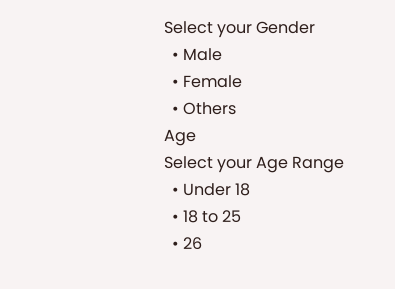Select your Gender
  • Male
  • Female
  • Others
Age
Select your Age Range
  • Under 18
  • 18 to 25
  • 26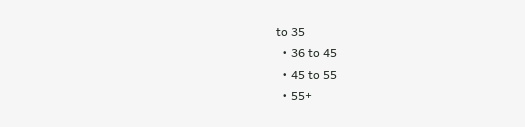to 35
  • 36 to 45
  • 45 to 55
  • 55+